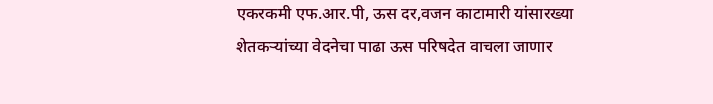एकरकमी एफ.आर.पी, ऊस दर,वजन काटामारी यांसारख्या शेतकऱ्यांच्या वेदनेचा पाढा ऊस परिषदेत वाचला जाणार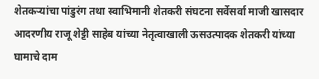शेतकऱ्यांचा पांडुरंग तथा स्वाभिमानी शेतकरी संघटना सर्वेसर्वा माजी खासदार आदरणीय राजू शेट्टी साहेब यांच्या नेतृत्वाखाली ऊसउत्पादक शेतकरी यांच्या घामाचे दाम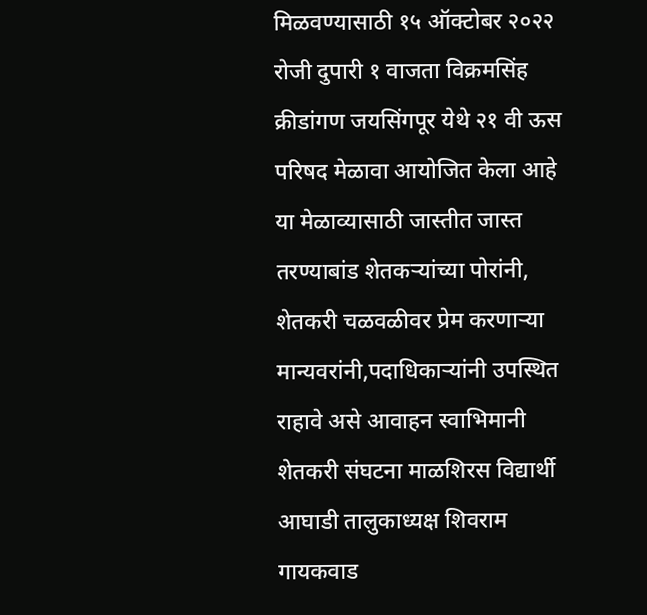मिळवण्यासाठी १५ ऑक्टोबर २०२२ रोजी दुपारी १ वाजता विक्रमसिंह क्रीडांगण जयसिंगपूर येथे २१ वी ऊस परिषद मेळावा आयोजित केला आहे या मेळाव्यासाठी जास्तीत जास्त तरण्याबांड शेतकऱ्यांच्या पोरांनी, शेतकरी चळवळीवर प्रेम करणाऱ्या मान्यवरांनी,पदाधिकाऱ्यांनी उपस्थित राहावे असे आवाहन स्वाभिमानी शेतकरी संघटना माळशिरस विद्यार्थी आघाडी तालुकाध्यक्ष शिवराम गायकवाड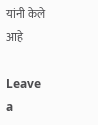यांनी केले आहे

Leave a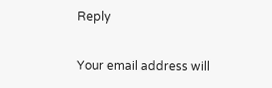Reply

Your email address will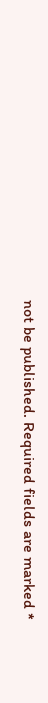not be published. Required fields are marked *